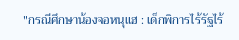"กรณีศึกษาน้องจอหนุแฮ : เด็กพิการไร้รัฐไร้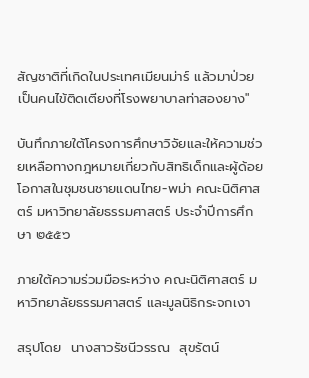สัญชาติที่เกิดในประเทศเมียนม่าร์ แล้วมาป่วยเป็นคนไข้ติดเตียงที่โรงพยาบาลท่าสองยาง"

บันทึกภายใต้โครงการศึกษาวิจัยและให้ความช่วยเหลือทางกฎหมายเกี่ยวกับสิทธิเด็กและผู้ด้อยโอกาสในชุมชนชายแดนไทย-พม่า คณะนิติศาสตร์ มหาวิทยาลัยธรรมศาสตร์ ประจำปีการศึกษา ๒๕๕๖

ภายใต้ความร่วมมือระหว่าง คณะนิติศาสตร์ มหาวิทยาลัยธรรมศาสตร์ และมูลนิธิกระจกเงา

สรุปโดย  นางสาวรัชนีวรรณ  สุขรัตน์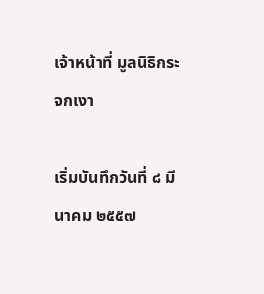เจ้าหน้าที่ มูลนิธิกระจกเงา

เริ่มบันทึกวันที่ ๘ มีนาคม ๒๕๕๗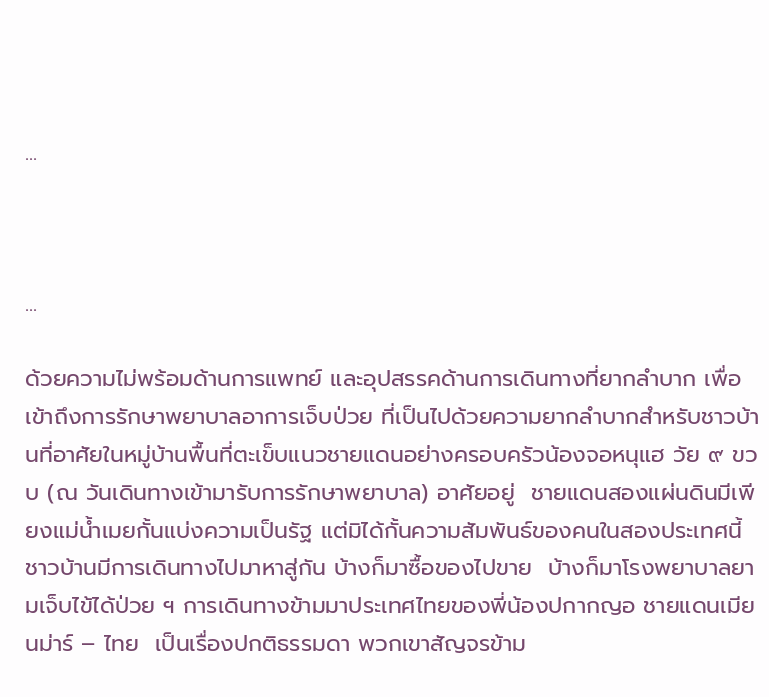...



...

ด้วยความไม่พร้อมด้านการแพทย์ และอุปสรรคด้านการเดินทางที่ยากลำบาก เพื่อเข้าถึงการรักษาพยาบาลอาการเจ็บป่วย ที่เป็นไปด้วยความยากลำบากสำหรับชาวบ้านที่อาศัยในหมู่บ้านพื้นที่ตะเข็บแนวชายแดนอย่างครอบครัวน้องจอหนุแฮ วัย ๙ ขวบ (ณ วันเดินทางเข้ามารับการรักษาพยาบาล) อาศัยอยู่  ชายแดนสองแผ่นดินมีเพียงแม่น้ำเมยกั้นแบ่งความเป็นรัฐ แต่มิได้กั้นความสัมพันธ์ของคนในสองประเทศนี้  ชาวบ้านมีการเดินทางไปมาหาสู่กัน บ้างก็มาซื้อของไปขาย  บ้างก็มาโรงพยาบาลยามเจ็บไข้ได้ป่วย ฯ การเดินทางข้ามมาประเทศไทยของพี่น้องปกากญอ ชายแดนเมียนม่าร์ – ไทย  เป็นเรื่องปกติธรรมดา พวกเขาสัญจรข้าม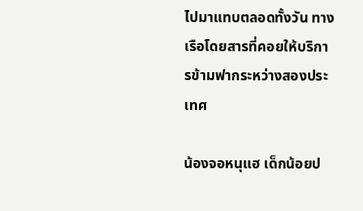ไปมาแทบตลอดทั้งวัน ทางเรือโดยสารที่คอยให้บริการข้ามฟากระหว่างสองประเทศ

น้องจอหนุแฮ เด็กน้อยป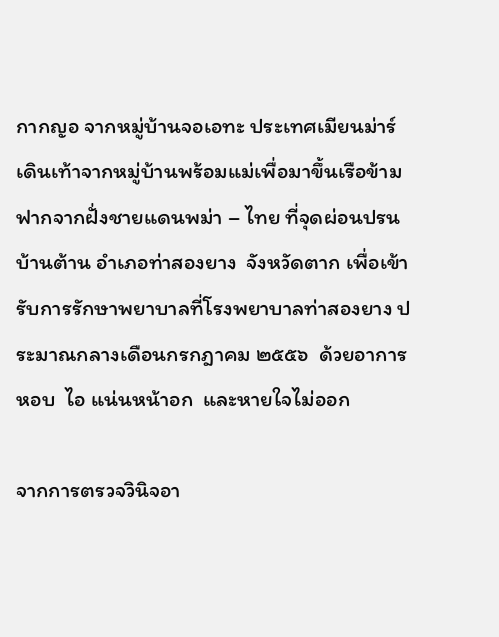กากญอ จากหมู่บ้านจอเอทะ ประเทศเมียนม่าร์ เดินเท้าจากหมู่บ้านพร้อมแม่เพื่อมาขึ้นเรือข้ามฟากจากฝั่งชายแดนพม่า – ไทย ที่จุดผ่อนปรนบ้านต้าน อำเภอท่าสองยาง  จังหวัดตาก เพื่อเข้ารับการรักษาพยาบาลที่โรงพยาบาลท่าสองยาง ประมาณกลางเดือนกรกฎาคม ๒๕๕๖  ด้วยอาการหอบ  ไอ แน่นหน้าอก  และหายใจไม่ออก

จากการตรวจวินิจอา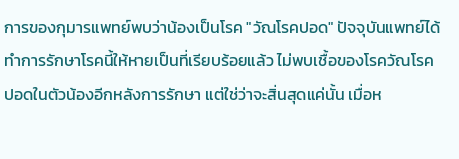การของกุมารแพทย์พบว่าน้องเป็นโรค "วัณโรคปอด" ปัจจุบันแพทย์ได้ทำการรักษาโรคนี้ให้หายเป็นที่เรียบร้อยแล้ว ไม่พบเชื้อของโรควัณโรคปอดในตัวน้องอีกหลังการรักษา แต่ใช่ว่าจะสิ่นสุดแค่นั้น เมื่อห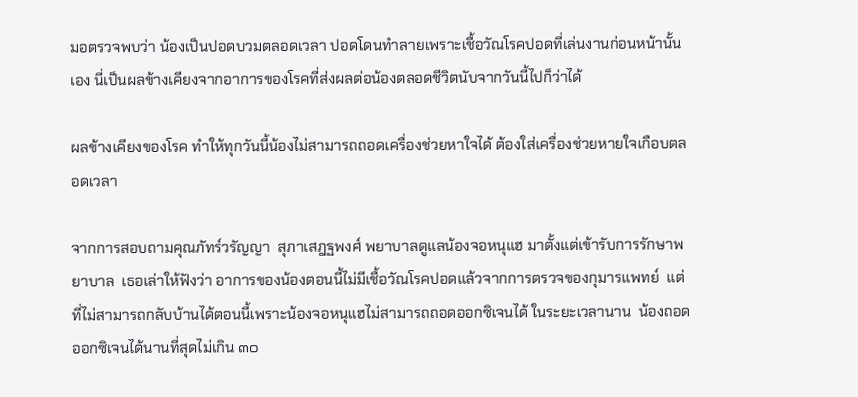มอตรวจพบว่า น้องเป็นปอดบวมตลอดเวลา ปอดโดนทำลายเพราะเชื้อวัณโรคปอดที่เล่นงานก่อนหน้านั้นเอง นี่เป็นผลข้างเคียงจากอาการของโรคที่ส่งผลต่อน้องตลอดชีวิตนับจากวันนี้ไปก็ว่าได้

ผลข้างเคียงของโรค ทำให้ทุกวันนี้น้องไม่สามารถถอดเครื่องช่วยหาใจได้ ต้องใส่เครื่องช่วยหายใจเกือบตลอดเวลา

จากการสอบถามคุณภัทร์วรัญญา  สุภาเสฎฐพงศ์ พยาบาลดูแลน้องจอหนุแฮ มาตั้งแต่เข้ารับการรักษาพยาบาล  เธอเล่าให้ฟังว่า อาการของน้องตอนนี้ไม่มีเชื้อวัณโรคปอดแล้วจากการตรวจของกุมารแพทย์  แต่ที่ไม่สามารถกลับบ้านได้ตอนนี้เพราะน้องจอหนุแฮไม่สามารถถอดออกซิเจนได้ ในระยะเวลานาน  น้องถอดออกซิเจนได้นานที่สุดไม่เกิน ๓๐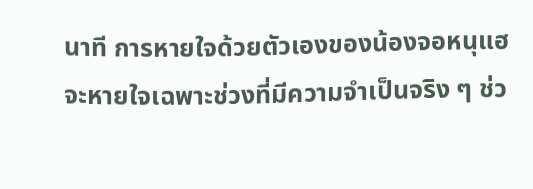นาที การหายใจด้วยตัวเองของน้องจอหนุแฮจะหายใจเฉพาะช่วงที่มีความจำเป็นจริง ๆ ช่ว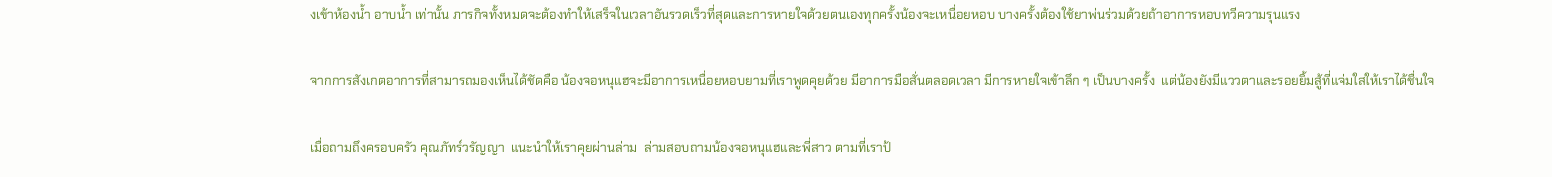งเข้าห้องน้ำ อาบน้ำ เท่านั้น ภารกิจทั้งหมดจะต้องทำให้เสร็จในเวลาอันรวดเร็วที่สุดและการหายใจด้วยตนเองทุกครั้งน้องจะเหนื่อยหอบ บางครั้งต้องใช้ยาพ่นร่วมด้วยถ้าอาการหอบทวีความรุนแรง

จากการสังเกตอาการที่สามารถมองเห็นได้ชัดคือ น้องจอหนุแฮจะมีอาการเหนื่อยหอบยามที่เราพูดคุยด้วย มีอาการมือสั่นตลอดเวลา มีการหายใจเข้าลึก ๆ เป็นบางครั้ง  แต่น้องยังมีแววตาและรอยยิ้มสู้ที่แจ่มใสให้เราได้ชื่นใจ

เมื่อถามถึงครอบครัว คุณภัทร์วรัญญา  แนะนำให้เราคุยผ่านล่าม  ล่ามสอบถามน้องจอหนุแฮและพี่สาว ตามที่เราป้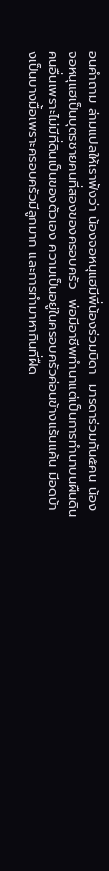อนคำถาม ล่ามแปลให้เราฟังว่า น้องจอหนุแฮมีพี่น้องร่วมบิดา  มารดาร่วมกัน๕คน น้องจอหนุแฮเป็นบุตรชายคนที่สองของครอบครัว  พ่อมีอาชีพทำนาแต่เป็นการทำนาบนผืนดินคนอื่นเพราะไม่มีที่ดินเป็นของตัวเอง ความเป็นอยู่ในครอบครัวค่อนข้างแร้นแค้น มีอดบ้างเป็นบางมื้อเพราะครอบครัวมีลูกมาก และการทำมาหากินที่ฝืด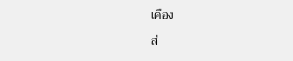เคือง

ส่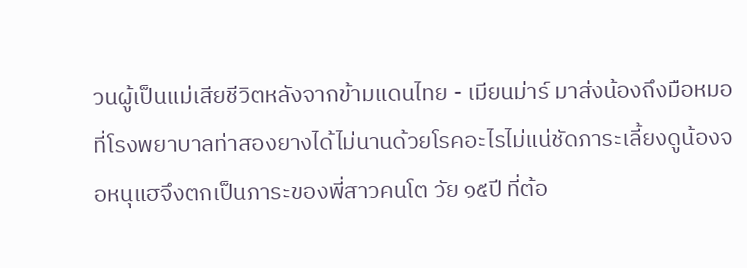วนผู้เป็นแม่เสียชีวิตหลังจากข้ามแดนไทย - เมียนม่าร์ มาส่งน้องถึงมือหมอที่โรงพยาบาลท่าสองยางได้ไม่นานด้วยโรคอะไรไม่แน่ชัดภาระเลี้ยงดูน้องจอหนุแฮจึงตกเป็นภาระของพี่สาวคนโต วัย ๑๕ปี ที่ต้อ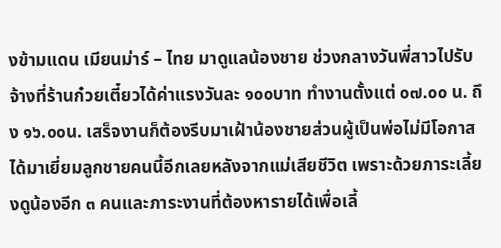งข้ามแดน เมียนม่าร์ – ไทย มาดูแลน้องชาย ช่วงกลางวันพี่สาวไปรับจ้างที่ร้านก๋วยเตี๋ยวได้ค่าแรงวันละ ๑๐๐บาท ทำงานตั้งแต่ ๐๗.๐๐ น. ถึง ๑๖.๐๐น. เสร็จงานก็ต้องรีบมาเฝ้าน้องชายส่วนผู้เป็นพ่อไม่มีโอกาสได้มาเยี่ยมลูกชายคนนี้อีกเลยหลังจากแม่เสียชีวิต เพราะด้วยภาระเลี้ยงดูน้องอีก ๓ คนและภาระงานที่ต้องหารายได้เพื่อเลี้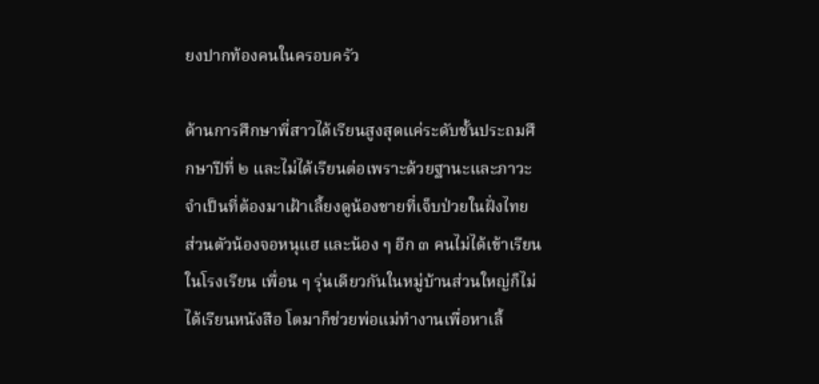ยงปากท้องคนในครอบครัว

ด้านการศึกษาพี่สาวได้เรียนสูงสุดแค่ระดับชั้นประถมศึกษาปีที่ ๒ และไม่ได้เรียนต่อเพราะด้วยฐานะและภาวะจำเป็นที่ต้องมาเฝ้าเลี้ยงดูน้องชายที่เจ็บป่วยในฝั่งไทย  ส่วนตัวน้องจอหนุแฮ และน้อง ๆ อีก ๓ คนไม่ได้เข้าเรียนในโรงเรียน เพื่อน ๆ รุ่นเดียวกันในหมู่บ้านส่วนใหญ่ก็ไม่ได้เรียนหนังสือ โตมาก็ช่วยพ่อแม่ทำงานเพื่อหาเลี้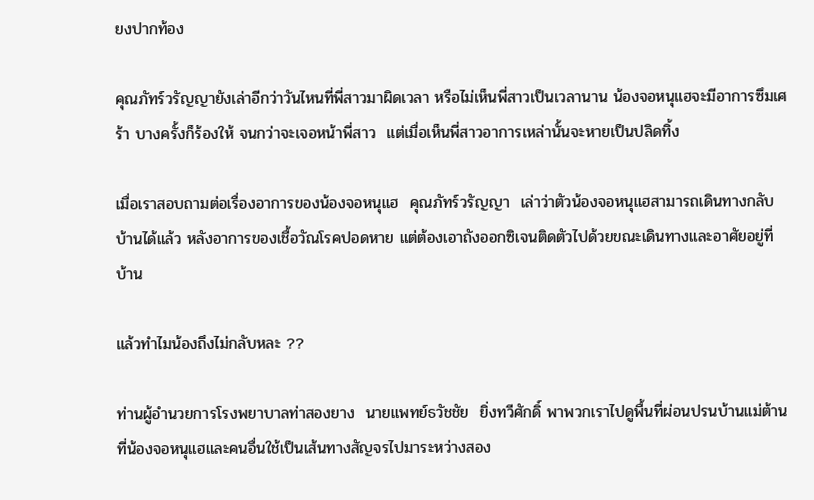ยงปากท้อง

คุณภัทร์วรัญญายังเล่าอีกว่าวันไหนที่พี่สาวมาผิดเวลา หรือไม่เห็นพี่สาวเป็นเวลานาน น้องจอหนุแฮจะมีอาการซึมเศร้า บางครั้งก็ร้องให้ จนกว่าจะเจอหน้าพี่สาว  แต่เมื่อเห็นพี่สาวอาการเหล่านั้นจะหายเป็นปลิดทิ้ง

เมื่อเราสอบถามต่อเรื่องอาการของน้องจอหนุแฮ  คุณภัทร์วรัญญา  เล่าว่าตัวน้องจอหนุแฮสามารถเดินทางกลับบ้านได้แล้ว หลังอาการของเชื้อวัณโรคปอดหาย แต่ต้องเอาถังออกซิเจนติดตัวไปด้วยขณะเดินทางและอาศัยอยู่ที่บ้าน

แล้วทำไมน้องถึงไม่กลับหละ ??

ท่านผู้อำนวยการโรงพยาบาลท่าสองยาง  นายแพทย์ธวัชชัย  ยิ่งทวีศักดิ์ พาพวกเราไปดูพื้นที่ผ่อนปรนบ้านแม่ต้าน ที่น้องจอหนุแฮและคนอื่นใช้เป็นเส้นทางสัญจรไปมาระหว่างสอง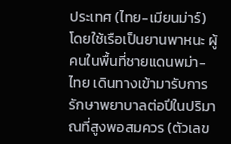ประเทศ (ไทย-เมียนม่าร์)  โดยใช้เรือเป็นยานพาหนะ ผู้คนในพื้นที่ชายแดนพม่า-ไทย เดินทางเข้ามารับการรักษาพยาบาลต่อปีในปริมาณที่สูงพอสมควร (ตัวเลข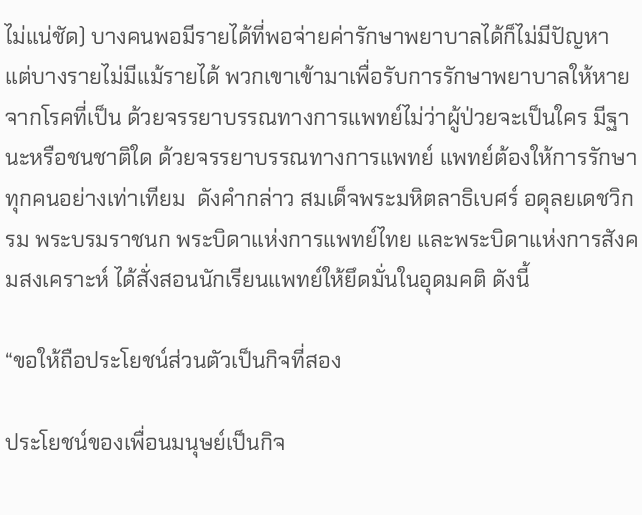ไม่แน่ชัด) บางคนพอมีรายได้ที่พอจ่ายค่ารักษาพยาบาลได้ก็ไม่มีปัญหา  แต่บางรายไม่มีแม้รายได้ พวกเขาเข้ามาเพื่อรับการรักษาพยาบาลให้หายจากโรคที่เป็น ด้วยจรรยาบรรณทางการแพทย์ไม่ว่าผู้ป่วยจะเป็นใคร มีฐานะหรือชนชาติใด ด้วยจรรยาบรรณทางการแพทย์ แพทย์ต้องให้การรักษาทุกคนอย่างเท่าเทียม  ดังคำกล่าว สมเด็จพระมหิตลาธิเบศร์ อดุลยเดชวิกรม พระบรมราชนก พระบิดาแห่งการแพทย์ไทย และพระบิดาแห่งการสังคมสงเคราะห์ ได้สั่งสอนนักเรียนแพทย์ให้ยึดมั่นในอุดมคติ ดังนี้

“ขอให้ถือประโยชน์ส่วนตัวเป็นกิจที่สอง

ประโยชน์ของเพื่อนมนุษย์เป็นกิจ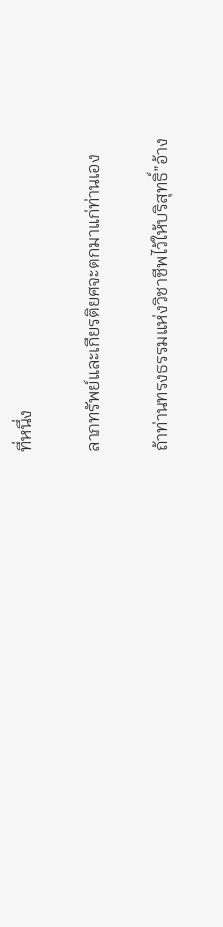ที่หนึ่ง

ลาภทรัพย์และเกียรติยศจะตกมาแก่ท่านเอง

ถ้าท่านทรงธรรมแห่งวิชาชีพไว้ให้บริสุทธิ์”อ้าง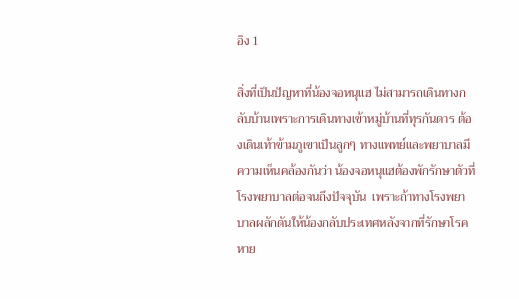อิง 1

สิ่งที่เป็นปัญหาที่น้องจอหนุแฮ ไม่สามารถเดินทางกลับบ้านเพราะการเดินทางเข้าหมู่บ้านที่ทุรกันดาร ต้องเดินเท้าข้ามภูเขาเป็นลูกๆ ทางแพทย์และพยาบาลมีความเห็นคล้องกันว่า น้องจอหนุแฮต้องพักรักษาตัวที่โรงพยาบาลต่อจนถึงปัจจุบัน  เพราะถ้าทางโรงพยาบาลผลักดันให้น้องกลับประเทศหลังจากที่รักษาโรคหาย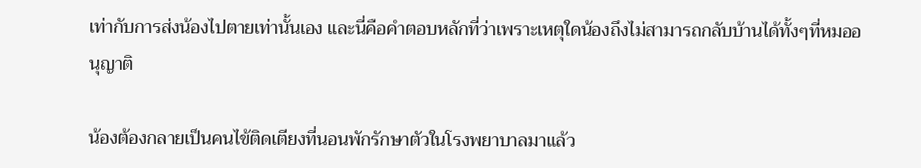เท่ากับการส่งน้องไปตายเท่านั้นเอง และนี่คือคำตอบหลักที่ว่าเพราะเหตุใดน้องถึงไม่สามารถกลับบ้านได้ทั้งๆที่หมออนุญาติ

น้องต้องกลายเป็นคนไข้ติดเตียงที่นอนพักรักษาตัวในโรงพยาบาลมาแล้ว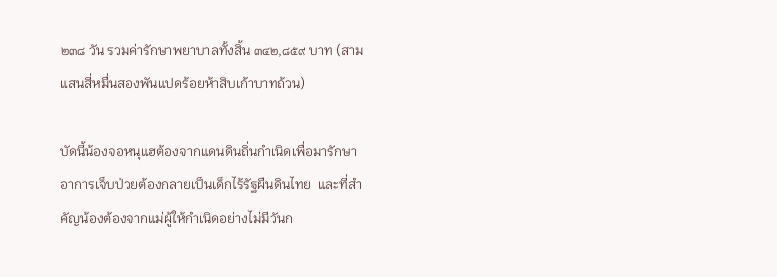๒๓๘ วัน รวมค่ารักษาพยาบาลทั้งสิ้น ๓๔๒,๘๕๙ บาท (สามแสนสี่หมื่นสองพันแปดร้อยห้าสิบเก้าบาทถ้วน)

บัดนี้น้องจอหนุแฮต้องจากแดนดินถิ่นกำเนิดเพื่อมารักษาอาการเจ็บป่วยต้องกลายเป็นเด็กไร้รัฐผืนดินไทย  และที่สำคัญน้องต้องจากแม่ผู้ให้กำเนิดอย่างไม่มีวันก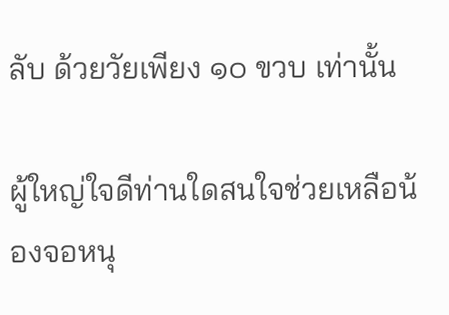ลับ ด้วยวัยเพียง ๑๐ ขวบ เท่านั้น

ผู้ใหญ่ใจดีท่านใดสนใจช่วยเหลือน้องจอหนุ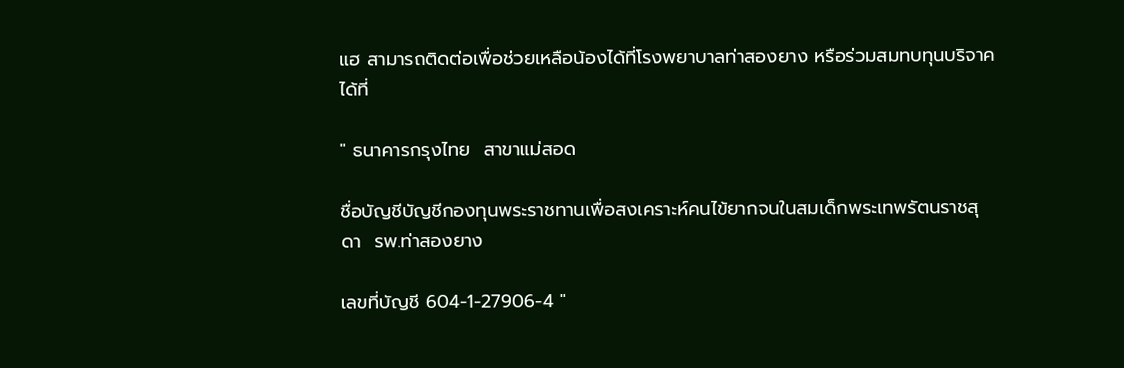แฮ สามารถติดต่อเพื่อช่วยเหลือน้องได้ที่โรงพยาบาลท่าสองยาง หรือร่วมสมทบทุนบริจาคได้ที่

" ธนาคารกรุงไทย  สาขาแม่สอด

ชื่อบัญชีบัญชีกองทุนพระราชทานเพื่อสงเคราะห์คนไข้ยากจนในสมเด็กพระเทพรัตนราชสุดา  รพ.ท่าสองยาง

เลขที่บัญชี 604-1-27906-4 "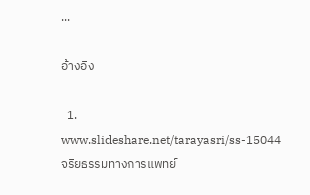...

อ้างอิง

  1. www.slideshare.net/tarayasri/ss-15044จริยธรรมทางการแพทย์